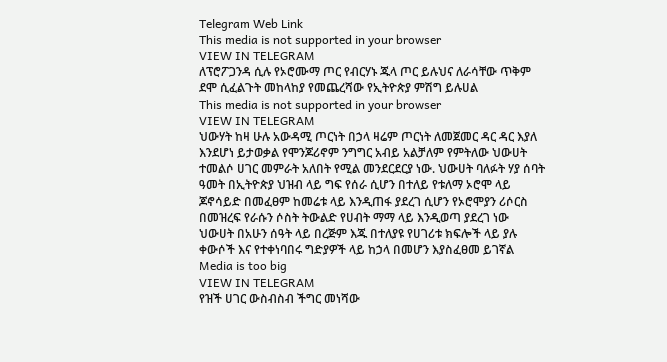Telegram Web Link
This media is not supported in your browser
VIEW IN TELEGRAM
ለፕሮፖጋንዳ ሲሉ የኦሮሙማ ጦር የብርሃኑ ጁላ ጦር ይሉህና ለራሳቸው ጥቅም ደሞ ሲፈልጉት መከላከያ የመጨረሻው የኢትዮጵያ ምሽግ ይሉሀል
This media is not supported in your browser
VIEW IN TELEGRAM
ህውሃት ከዛ ሁሉ አውዳሚ ጦርነት በኃላ ዛሬም ጦርነት ለመጀመር ዳር ዳር እያለ እንደሆነ ይታወቃል የሞንጆሪኖም ንግግር አብይ አልቻለም የምትለው ህውሀት ተመልሶ ሀገር መምራት አለበት የሚል መንደርደርያ ነው. ህውሀት ባለፉት ሃያ ሰባት ዓመት በኢትዮጵያ ህዝብ ላይ ግፍ የሰራ ሲሆን በተለይ የቱለማ ኦሮሞ ላይ ጆኖሳይድ በመፈፀም ከመሬቱ ላይ እንዲጠፋ ያደረገ ሲሆን የኦሮሞያን ሪሶርስ በመዝረፍ የራሱን ሶስት ትውልድ የሀብት ማማ ላይ እንዲወጣ ያደረገ ነው
ህውሀት በአሁን ሰዓት ላይ በረጅም እጁ በተለያዩ የሀገሪቱ ክፍሎች ላይ ያሉ ቀውሶች እና የተቀነባበሩ ግድያዎች ላይ ከኃላ በመሆን እያስፈፀመ ይገኛል
Media is too big
VIEW IN TELEGRAM
የዝች ሀገር ውስብስብ ችግር መነሻው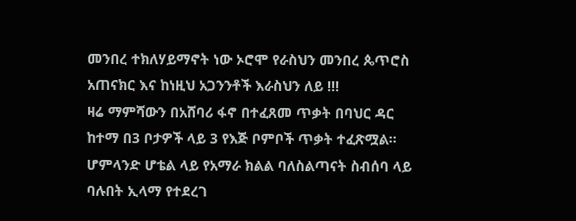መንበረ ተክለሃይማኖት ነው ኦሮሞ የራስህን መንበረ ጴጥሮስ አጠናክር እና ከነዚህ አጋንንቶች እራስህን ለይ !!!
ዛሬ ማምሻውን በአሸባሪ ፋኖ በተፈጸመ ጥቃት በባህር ዳር ከተማ በ3 ቦታዎች ላይ 3 የእጅ ቦምቦች ጥቃት ተፈጽሟል። ሆምላንድ ሆቴል ላይ የአማራ ክልል ባለስልጣናት ስብሰባ ላይ ባሉበት ኢላማ የተደረገ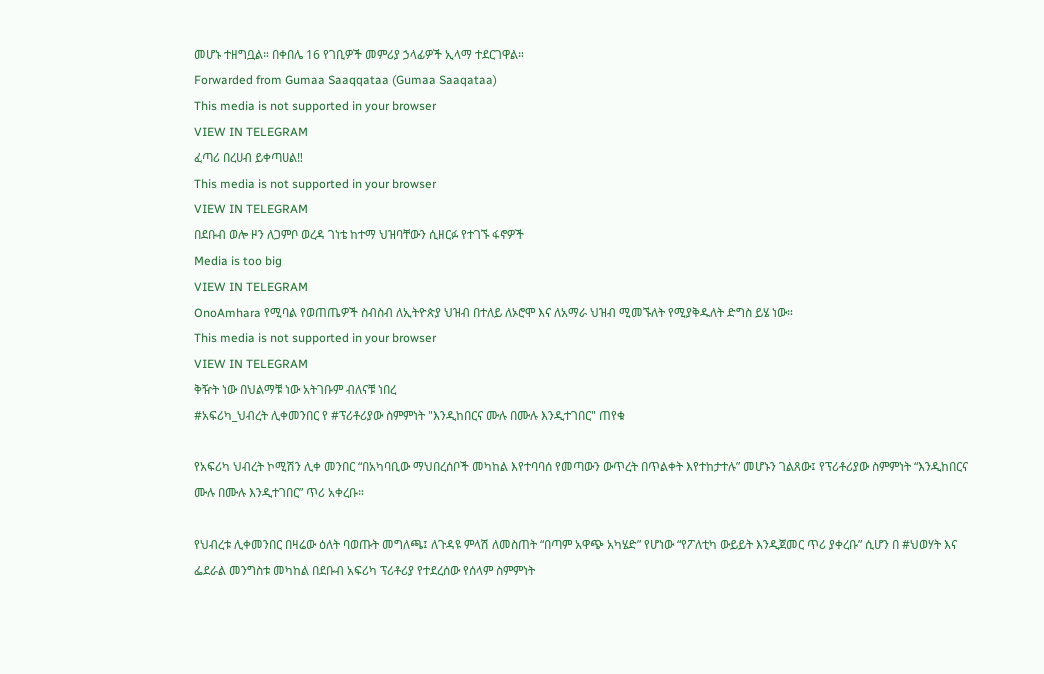መሆኑ ተዘግቧል። በቀበሌ 16 የገቢዎች መምሪያ ኃላፊዎች ኢላማ ተደርገዋል።
Forwarded from Gumaa Saaqqataa (Gumaa Saaqataa)
This media is not supported in your browser
VIEW IN TELEGRAM
ፈጣሪ በረሀብ ይቀጣሀል‼
This media is not supported in your browser
VIEW IN TELEGRAM
በደቡብ ወሎ ዞን ለጋምቦ ወረዳ ገነቴ ከተማ ህዝባቸውን ሲዘርፉ የተገኙ ፋኖዎች
Media is too big
VIEW IN TELEGRAM
OnoAmhara የሚባል የወጠጤዎች ስብስብ ለኢትዮጵያ ህዝብ በተለይ ለኦሮሞ እና ለአማራ ህዝብ ሚመኙለት የሚያቅዱለት ድግስ ይሄ ነው።
This media is not supported in your browser
VIEW IN TELEGRAM
ቅዥት ነው በህልማቹ ነው አትገቡም ብለናቹ ነበረ
#አፍሪካ_ህብረት ሊቀመንበር የ #ፕሪቶሪያው ስምምነት "እንዲከበርና ሙሉ በሙሉ እንዲተገበር" ጠየቁ

የአፍሪካ ህብረት ኮሚሽን ሊቀ መንበር “በአካባቢው ማህበረሰቦች መካከል እየተባባሰ የመጣውን ውጥረት በጥልቀት እየተከታተሉ” መሆኑን ገልጸው፤ የፕሪቶሪያው ስምምነት “እንዲከበርና ሙሉ በሙሉ እንዲተገበር” ጥሪ አቀረቡ።

የህብረቱ ሊቀመንበር በዛሬው ዕለት ባወጡት መግለጫ፤ ለጉዳዩ ምላሽ ለመስጠት “በጣም አዋጭ አካሄድ” የሆነው “የፖለቲካ ውይይት እንዲጀመር ጥሪ ያቀረቡ” ሲሆን በ #ህወሃት እና ፌደራል መንግስቱ መካከል በደቡብ አፍሪካ ፕሪቶሪያ የተደረሰው የሰላም ስምምነት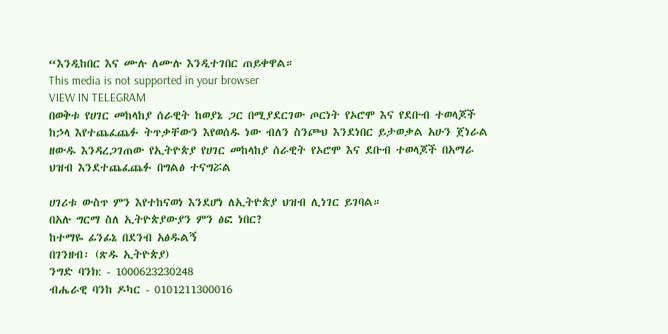“እንዲከበር እና ሙሉ ለሙሉ እንዲተገበር ጠይቀዋል።
This media is not supported in your browser
VIEW IN TELEGRAM
በወቅቱ የሀገር መከላከያ ሰራዊት ከወያኔ ጋር በሚያደርገው ጦርነት የኦሮሞ እና የደቡብ ተወላጆች ከኃላ እየተጨፈጨፉ ትጥቃቸውን እየወሰዱ ነው ብለን ስንጮህ እንደነበር ይታወቃል አሁን ጀነራል ዘውዱ እንዳረጋገጠው የኢትዮጵያ የሀገር መከላከያ ሰራዊት የኦሮሞ እና ደቡብ ተወላጆች በአማራ ህዝብ እንደተጨፈጨፉ በግልፅ ተናግሯል

ሀገሪቱ ውስጥ ምን እየተከናወነ እንደሆነ ለኢትዮጵያ ህዝብ ሊነገር ይገባል።
በአሉ ግርማ ስለ ኢትዮጵያውያን ምን ፅፎ ነበር?
ከተማዬ ፊንፊኔ በደንብ አፅዱልኝ
በገንዘብ፡ (ጽዱ ኢትዮጵያ)
ንግድ ባንክ: - 1000623230248
ብሔራዊ ባንከ ዶካር - 0101211300016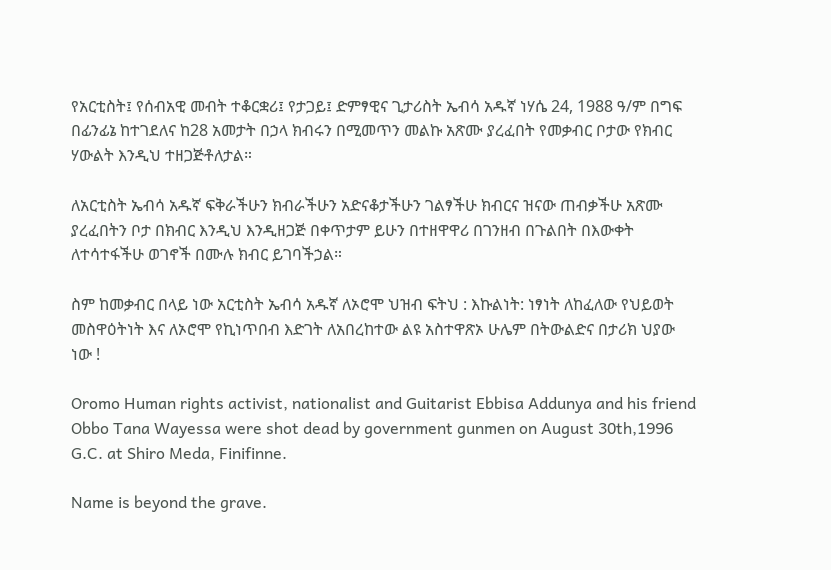የአርቲስት፤ የሰብአዊ መብት ተቆርቋሪ፤ የታጋይ፤ ድምፃዊና ጊታሪስት ኤብሳ አዱኛ ነሃሴ 24, 1988 ዓ/ም በግፍ በፊንፊኔ ከተገደለና ከ28 አመታት በኃላ ክብሩን በሚመጥን መልኩ አጽሙ ያረፈበት የመቃብር ቦታው የክብር ሃውልት እንዲህ ተዘጋጅቶለታል።

ለአርቲስት ኤብሳ አዱኛ ፍቅራችሁን ክብራችሁን አድናቆታችሁን ገልፃችሁ ክብርና ዝናው ጠብቃችሁ አጽሙ ያረፈበትን ቦታ በክብር እንዲህ እንዲዘጋጅ በቀጥታም ይሁን በተዘዋዋሪ በገንዘብ በጉልበት በእውቀት ለተሳተፋችሁ ወገኖች በሙሉ ክብር ይገባችኃል።

ስም ከመቃብር በላይ ነው አርቲስት ኤብሳ አዱኛ ለኦሮሞ ህዝብ ፍትህ : እኩልነት: ነፃነት ለከፈለው የህይወት መስዋዕትነት እና ለኦሮሞ የኪነጥበብ እድገት ለአበረከተው ልዩ አስተዋጽኦ ሁሌም በትውልድና በታሪክ ህያው ነው !

Oromo Human rights activist, nationalist and Guitarist Ebbisa Addunya and his friend Obbo Tana Wayessa were shot dead by government gunmen on August 30th,1996 G.C. at Shiro Meda, Finifinne.

Name is beyond the grave.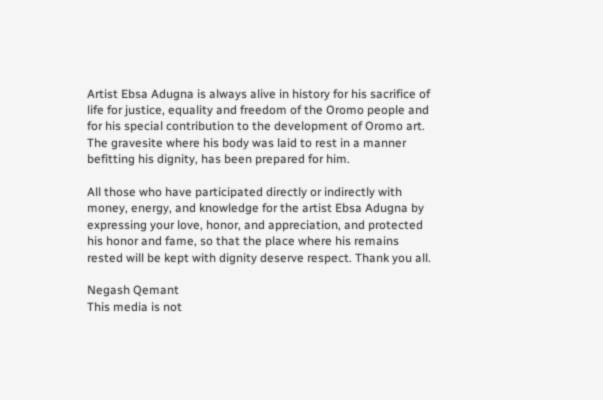Artist Ebsa Adugna is always alive in history for his sacrifice of life for justice, equality and freedom of the Oromo people and for his special contribution to the development of Oromo art. The gravesite where his body was laid to rest in a manner befitting his dignity, has been prepared for him.

All those who have participated directly or indirectly with money, energy, and knowledge for the artist Ebsa Adugna by expressing your love, honor, and appreciation, and protected his honor and fame, so that the place where his remains rested will be kept with dignity deserve respect. Thank you all.

Negash Qemant
This media is not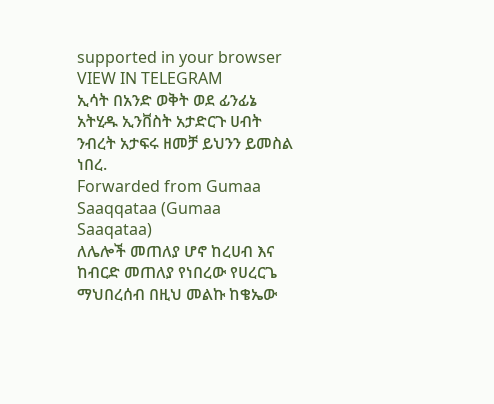supported in your browser
VIEW IN TELEGRAM
ኢሳት በአንድ ወቅት ወደ ፊንፊኔ አትሂዱ ኢንቨስት አታድርጉ ሀብት ንብረት አታፍሩ ዘመቻ ይህንን ይመስል ነበረ.
Forwarded from Gumaa Saaqqataa (Gumaa Saaqataa)
ለሌሎች መጠለያ ሆኖ ከረሀብ እና ከብርድ መጠለያ የነበረው የሀረርጌ ማህበረሰብ በዚህ መልኩ ከቄኤው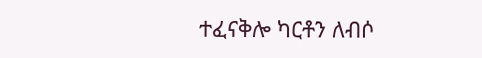ተፈናቅሎ ካርቶን ለብሶ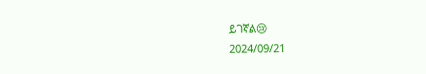ይገኛል😢
2024/09/21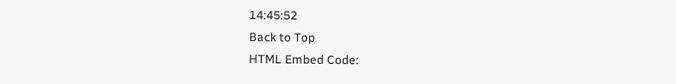14:45:52
Back to Top
HTML Embed Code: